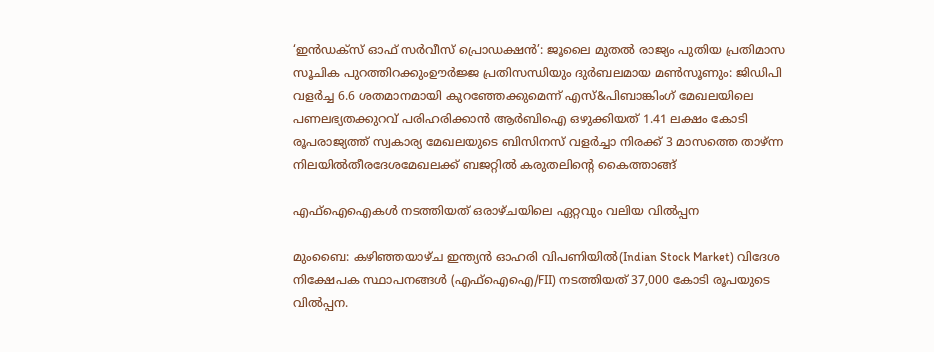‘ഇൻഡക്സ് ഓഫ് സർവീസ് പ്രൊഡക്ഷൻ’: ജൂലൈ മുതൽ രാജ്യം പുതിയ പ്രതിമാസ സൂചിക പുറത്തിറക്കുംഊർജ്ജ പ്രതിസന്ധിയും ദുർബലമായ മൺസൂണും: ജിഡിപി വളർച്ച 6.6 ശതമാനമായി കുറഞ്ഞേക്കുമെന്ന് എസ്&പിബാങ്കിംഗ് മേഖലയിലെ പണലഭ്യതക്കുറവ് പരിഹരിക്കാൻ ആർബിഐ ഒഴുക്കിയത് 1.41 ലക്ഷം കോടി രൂപരാജ്യത്ത് സ്വകാര്യ മേഖലയുടെ ബിസിനസ് വളർച്ചാ നിരക്ക് 3 മാസത്തെ താഴ്ന്ന നിലയിൽതീരദേശമേഖലക്ക് ബജറ്റിൽ കരുതലിന്റെ കൈത്താങ്ങ്

എഫ്‌ഐഐകള്‍ നടത്തിയത്‌ ഒരാഴ്‌ചയിലെ ഏറ്റവും വലിയ വില്‍പ്പന

മുംബൈ: കഴിഞ്ഞയാഴ്‌ച ഇന്ത്യന്‍ ഓഹരി വിപണിയില്‍(Indian Stock Market) വിദേശ നിക്ഷേപക സ്ഥാപനങ്ങള്‍ (എഫ്‌ഐഐ/FII) നടത്തിയത്‌ 37,000 കോടി രൂപയുടെ വില്‍പ്പന.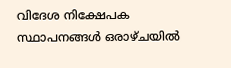വിദേശ നിക്ഷേപക സ്ഥാപനങ്ങള്‍ ഒരാഴ്‌ചയില്‍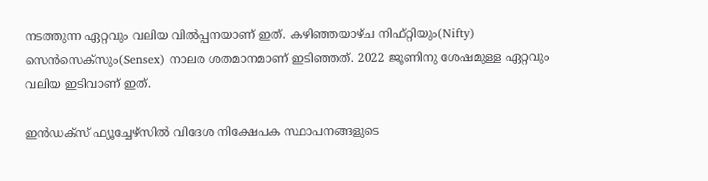നടത്തുന്ന ഏറ്റവും വലിയ വില്‍പ്പനയാണ്‌ ഇത്‌. കഴിഞ്ഞയാഴ്‌ച നിഫ്‌റ്റിയും(Nifty) സെന്‍സെക്‌സും(Sensex) നാലര ശതമാനമാണ്‌ ഇടിഞ്ഞത്‌. 2022 ജൂണിനു ശേഷമുള്ള ഏറ്റവും വലിയ ഇടിവാണ്‌ ഇത്‌.

ഇന്‍ഡക്‌സ്‌ ഫ്യൂച്ചേഴ്‌സില്‍ വിദേശ നിക്ഷേപക സ്ഥാപനങ്ങളുടെ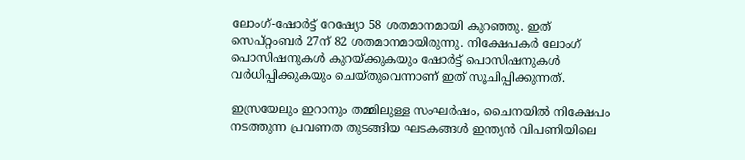ലോംഗ്‌-ഷോര്‍ട്ട്‌ റേഷ്യോ 58 ശതമാനമായി കുറഞ്ഞു. ഇത്‌ സെപ്‌റ്റംബര്‍ 27ന്‌ 82 ശതമാനമായിരുന്നു. നിക്ഷേപകര്‍ ലോംഗ്‌ പൊസിഷനുകള്‍ കുറയ്‌ക്കുകയും ഷോര്‍ട്ട്‌ പൊസിഷനുകള്‍ വര്‍ധിപ്പിക്കുകയും ചെയ്‌തുവെന്നാണ്‌ ഇത്‌ സൂചിപ്പിക്കുന്നത്‌.

ഇസ്രയേലും ഇറാനും തമ്മിലുള്ള സംഘര്‍ഷം, ചൈനയില്‍ നിക്ഷേപം നടത്തുന്ന പ്രവണത തുടങ്ങിയ ഘടകങ്ങള്‍ ഇന്ത്യന്‍ വിപണിയിലെ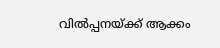വില്‍പ്പനയ്‌ക്ക്‌ ആക്കം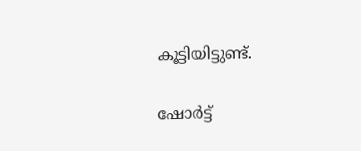കൂട്ടിയിട്ടുണ്ട്‌.

ഷോര്‍ട്ട്‌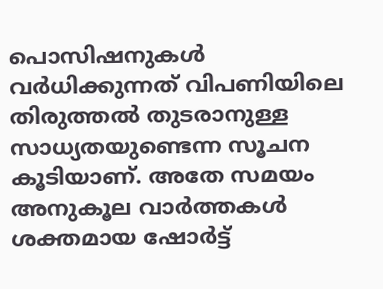പൊസിഷനുകള്‍ വര്‍ധിക്കുന്നത്‌ വിപണിയിലെ തിരുത്തല്‍ തുടരാനുള്ള സാധ്യതയുണ്ടെന്ന സൂചന കൂടിയാണ്‌. അതേ സമയം അനുകൂല വാര്‍ത്തകള്‍ ശക്തമായ ഷോര്‍ട്ട്‌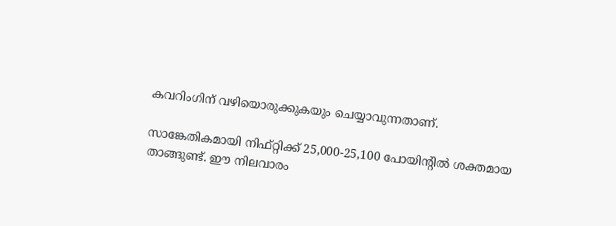കവറിംഗിന്‌ വഴിയൊരുക്കുകയും ചെയ്യാവുന്നതാണ്‌.

സാങ്കേതികമായി നിഫ്‌റ്റിക്ക്‌ 25,000-25,100 പോയിന്റില്‍ ശക്തമായ താങ്ങുണ്ട്‌. ഈ നിലവാരം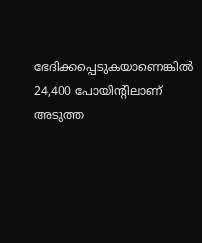ഭേദിക്കപ്പെടുകയാണെങ്കില്‍ 24,400 പോയിന്റിലാണ്‌ അടുത്ത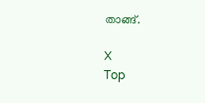താങ്ങ്‌.

X
Top